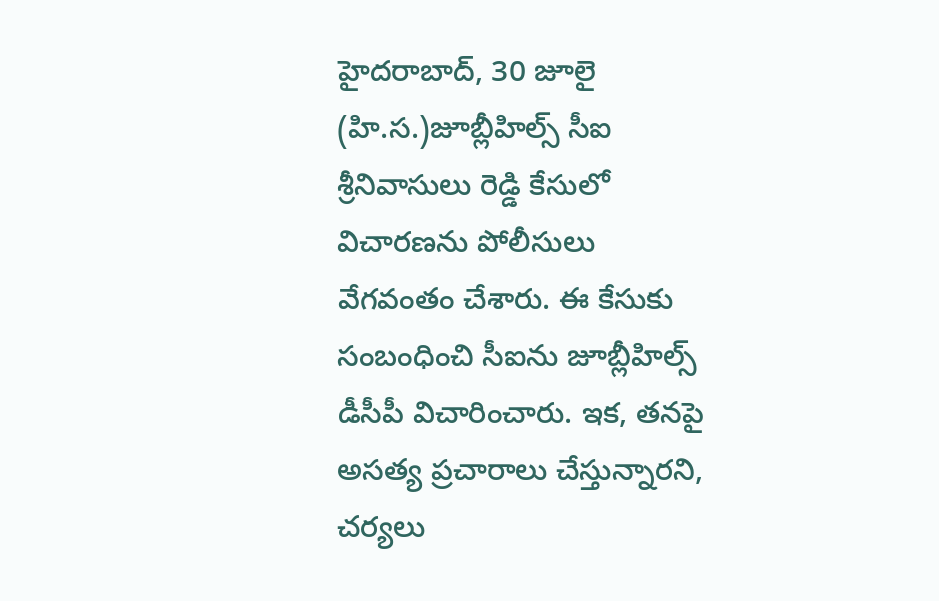హైదరాబాద్, 30 జూలై (హి.స.)జూబ్లీహిల్స్ సీఐ శ్రీనివాసులు రెడ్డి కేసులో విచారణను పోలీసులు వేగవంతం చేశారు. ఈ కేసుకు సంబంధించి సీఐను జూబ్లీహిల్స్ డీసీపీ విచారించారు. ఇక, తనపై అసత్య ప్రచారాలు చేస్తున్నారని, చర్యలు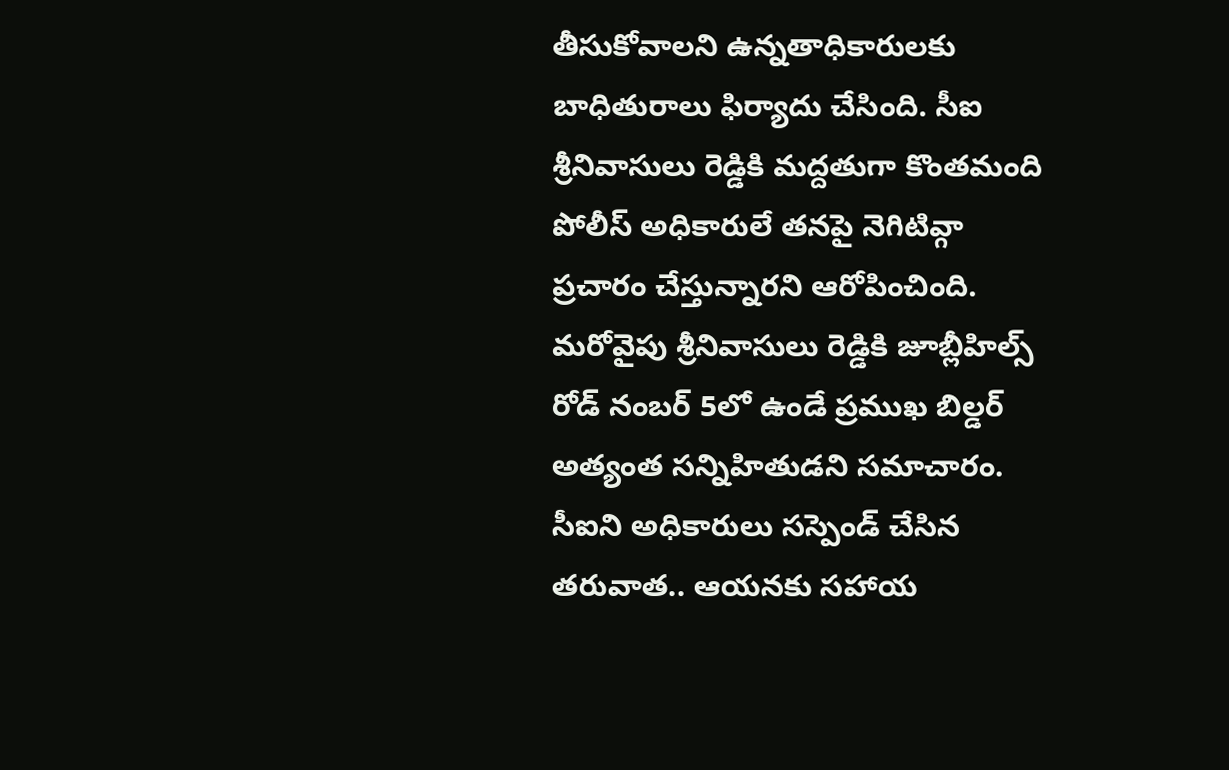తీసుకోవాలని ఉన్నతాధికారులకు బాధితురాలు ఫిర్యాదు చేసింది. సీఐ శ్రీనివాసులు రెడ్డికి మద్దతుగా కొంతమంది పోలీస్ అధికారులే తనపై నెగిటివ్గా ప్రచారం చేస్తున్నారని ఆరోపించింది. మరోవైపు శ్రీనివాసులు రెడ్డికి జూబ్లీహిల్స్ రోడ్ నంబర్ 5లో ఉండే ప్రముఖ బిల్డర్ అత్యంత సన్నిహితుడని సమాచారం.
సీఐని అధికారులు సస్పెండ్ చేసిన తరువాత.. ఆయనకు సహాయ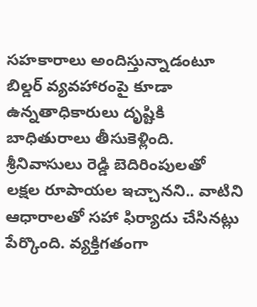సహకారాలు అందిస్తున్నాడంటూ బిల్డర్ వ్యవహారంపై కూడా ఉన్నతాధికారులు దృష్టికి బాధితురాలు తీసుకెళ్లింది. శ్రీనివాసులు రెడ్డి బెదిరింపులతో లక్షల రూపాయల ఇచ్చానని.. వాటిని ఆధారాలతో సహా ఫిర్యాదు చేసినట్లు పేర్కొంది. వ్యక్తిగతంగా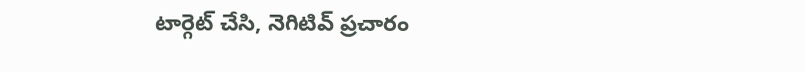టార్గెట్ చేసి, నెగిటివ్ ప్రచారం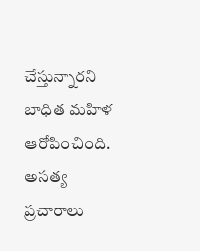చేస్తున్నారని బాధిత మహిళ ఆరోపించింది. అసత్య ప్రచారాలు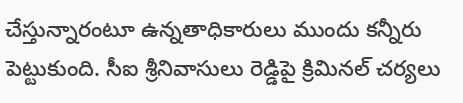చేస్తున్నారంటూ ఉన్నతాధికారులు ముందు కన్నీరు పెట్టుకుంది. సీఐ శ్రీనివాసులు రెడ్డిపై క్రిమినల్ చర్యలు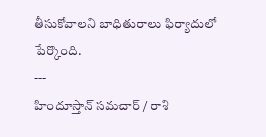తీసుకోవాలని బాధితురాలు ఫిర్యాదులో పేర్కొంది.
---
హిందూస్తాన్ సమచార్ / రాశి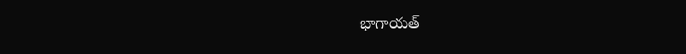భాగాయత్